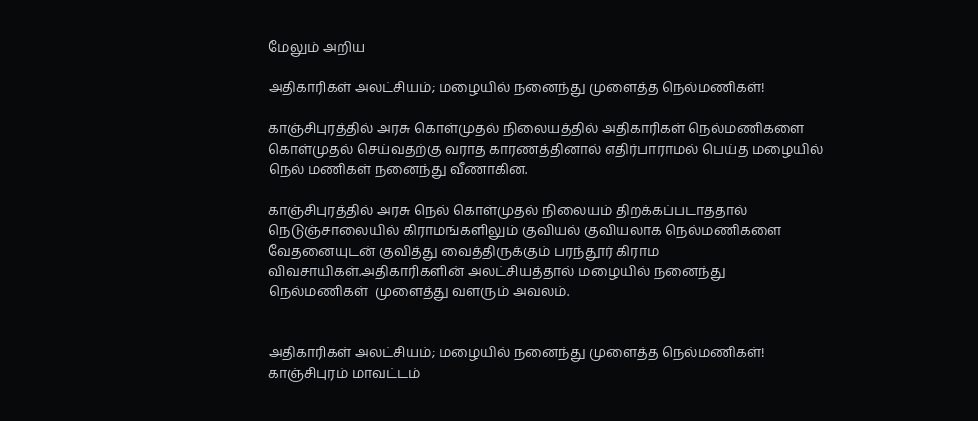மேலும் அறிய

அதிகாரிகள் அலட்சியம்; மழையில் நனைந்து முளைத்த நெல்மணிகள்!

காஞ்சிபுரத்தில் அரசு கொள்முதல் நிலையத்தில் அதிகாரிகள் நெல்மணிகளை கொள்முதல் செய்வதற்கு வராத காரணத்தினால் எதிர்பாராமல் பெய்த மழையில் நெல் மணிகள் நனைந்து வீணாகின.

காஞ்சிபுரத்தில் அரசு நெல் கொள்முதல் நிலையம் திறக்கப்படாததால் நெடுஞ்சாலையில் கிராமங்களிலும் குவியல் குவியலாக நெல்மணிகளை வேதனையுடன் குவித்து வைத்திருக்கும் பரந்தூர் கிராம விவசாயிகள்.அதிகாரிகளின் அலட்சியத்தால் மழையில் நனைந்து  நெல்மணிகள்  முளைத்து வளரும் அவலம்.


அதிகாரிகள் அலட்சியம்; மழையில் நனைந்து முளைத்த நெல்மணிகள்!
காஞ்சிபுரம் மாவட்டம்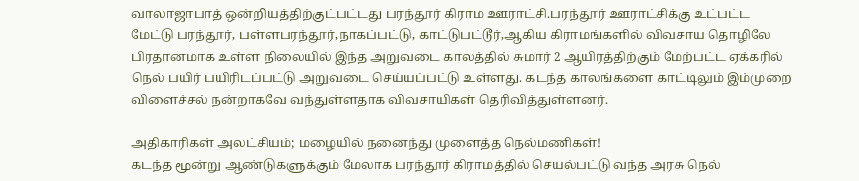வாலாஜாபாத் ஒன்றியத்திற்குட்பட்டது பரந்தூர் கிராம ஊராட்சி.பரந்தூர் ஊராட்சிக்கு உட்பட்ட மேட்டு பரந்தூர், பள்ளபரந்தூர்,நாகப்பட்டு, காட்டுபட்டூர்,ஆகிய கிராமங்களில் விவசாய தொழிலே பிரதானமாக உள்ள நிலையில் இந்த அறுவடை காலத்தில் சுமார் 2 ஆயிரத்திற்கும் மேற்பட்ட ஏக்கரில் நெல் பயிர் பயிரிடப்பட்டு அறுவடை செய்யப்பட்டு உள்ளது. கடந்த காலங்களை காட்டிலும் இம்முறை விளைச்சல் நன்றாகவே வந்துள்ளதாக விவசாயிகள் தெரிவித்துள்ளனர்.

அதிகாரிகள் அலட்சியம்; மழையில் நனைந்து முளைத்த நெல்மணிகள்!
கடந்த மூன்று ஆண்டுகளுக்கும் மேலாக பரந்தூர் கிராமத்தில் செயல்பட்டு வந்த அரசு நெல்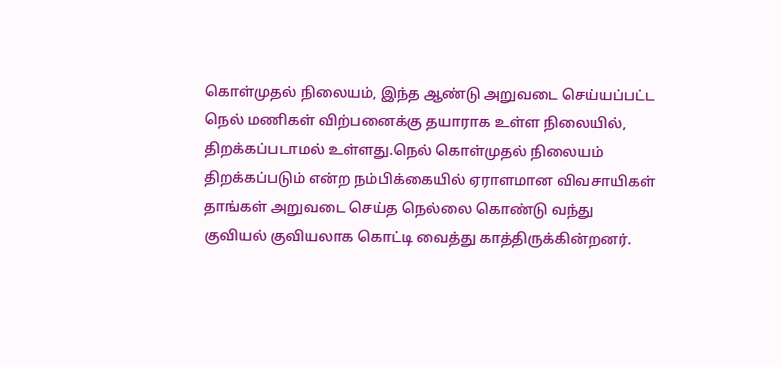கொள்முதல் நிலையம், இந்த ஆண்டு அறுவடை செய்யப்பட்ட நெல் மணிகள் விற்பனைக்கு தயாராக உள்ள நிலையில்,
திறக்கப்படாமல் உள்ளது.நெல் கொள்முதல் நிலையம் திறக்கப்படும் என்ற நம்பிக்கையில் ஏராளமான விவசாயிகள் தாங்கள் அறுவடை செய்த நெல்லை கொண்டு வந்து குவியல் குவியலாக கொட்டி வைத்து காத்திருக்கின்றனர்.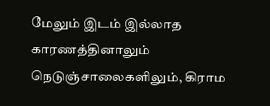மேலும் இடம் இல்லாத காரணத்தினாலும் நெடுஞ்சாலைகளிலும், கிராம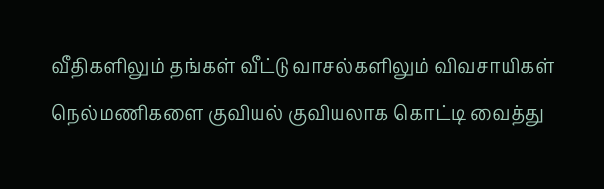வீதிகளிலும் தங்கள் வீட்டு வாசல்களிலும் விவசாயிகள் நெல்மணிகளை குவியல் குவியலாக கொட்டி வைத்து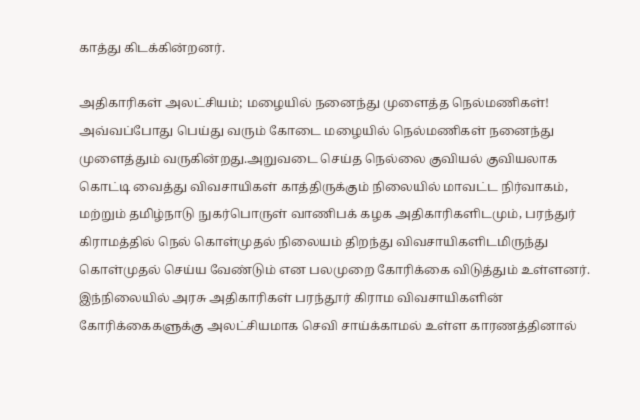காத்து கிடக்கின்றனர்.

அதிகாரிகள் அலட்சியம்; மழையில் நனைந்து முளைத்த நெல்மணிகள்!
அவ்வப்போது பெய்து வரும் கோடை மழையில் நெல்மணிகள் நனைந்து முளைத்தும் வருகின்றது.அறுவடை செய்த நெல்லை குவியல் குவியலாக கொட்டி வைத்து விவசாயிகள் காத்திருக்கும் நிலையில் மாவட்ட நிர்வாகம், மற்றும் தமிழ்நாடு நுகர்பொருள் வாணிபக் கழக அதிகாரிகளிடமும், பரந்துர் கிராமத்தில் நெல் கொள்முதல் நிலையம் திறந்து விவசாயிகளிடமிருந்து கொள்முதல் செய்ய வேண்டும் என பலமுறை கோரிக்கை விடுத்தும் உள்ளனர். இந்நிலையில் அரசு அதிகாரிகள் பரந்தூர் கிராம விவசாயிகளின் கோரிக்கைகளுக்கு அலட்சியமாக செவி சாய்க்காமல் உள்ள காரணத்தினால்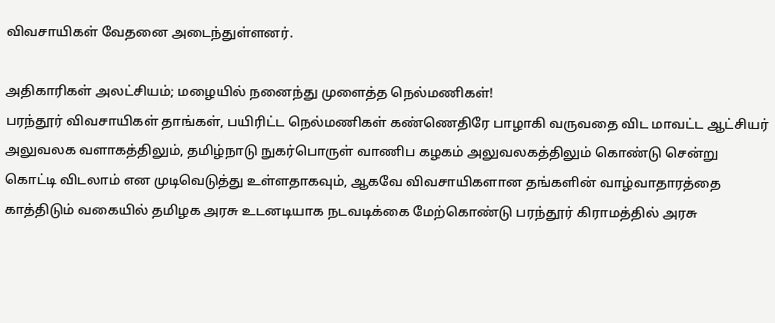விவசாயிகள் வேதனை அடைந்துள்ளனர்.

அதிகாரிகள் அலட்சியம்; மழையில் நனைந்து முளைத்த நெல்மணிகள்!
பரந்தூர் விவசாயிகள் தாங்கள், பயிரிட்ட நெல்மணிகள் கண்ணெதிரே பாழாகி வருவதை விட மாவட்ட ஆட்சியர் அலுவலக வளாகத்திலும், தமிழ்நாடு நுகர்பொருள் வாணிப கழகம் அலுவலகத்திலும் கொண்டு சென்று கொட்டி விடலாம் என முடிவெடுத்து உள்ளதாகவும், ஆகவே விவசாயிகளான தங்களின் வாழ்வாதாரத்தை காத்திடும் வகையில் தமிழக அரசு உடனடியாக நடவடிக்கை மேற்கொண்டு பரந்தூர் கிராமத்தில் அரசு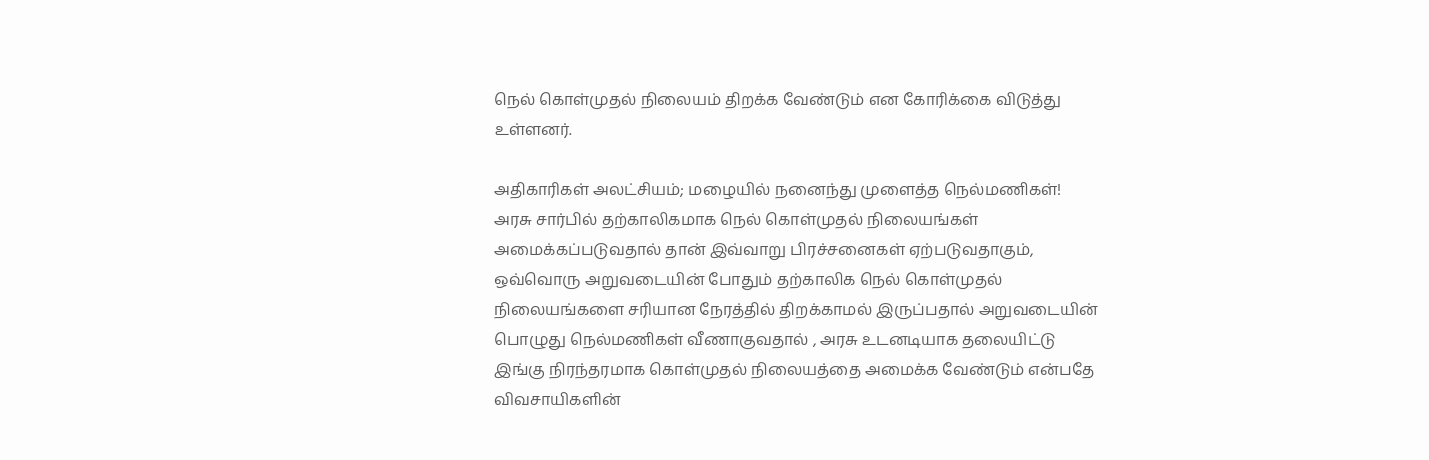நெல் கொள்முதல் நிலையம் திறக்க வேண்டும் என கோரிக்கை விடுத்து உள்ளனர்.

அதிகாரிகள் அலட்சியம்; மழையில் நனைந்து முளைத்த நெல்மணிகள்!
அரசு சார்பில் தற்காலிகமாக நெல் கொள்முதல் நிலையங்கள் அமைக்கப்படுவதால் தான் இவ்வாறு பிரச்சனைகள் ஏற்படுவதாகும், ஒவ்வொரு அறுவடையின் போதும் தற்காலிக நெல் கொள்முதல் நிலையங்களை சரியான நேரத்தில் திறக்காமல் இருப்பதால் அறுவடையின் பொழுது நெல்மணிகள் வீணாகுவதால் , அரசு உடனடியாக தலையிட்டு இங்கு நிரந்தரமாக கொள்முதல் நிலையத்தை அமைக்க வேண்டும் என்பதே விவசாயிகளின்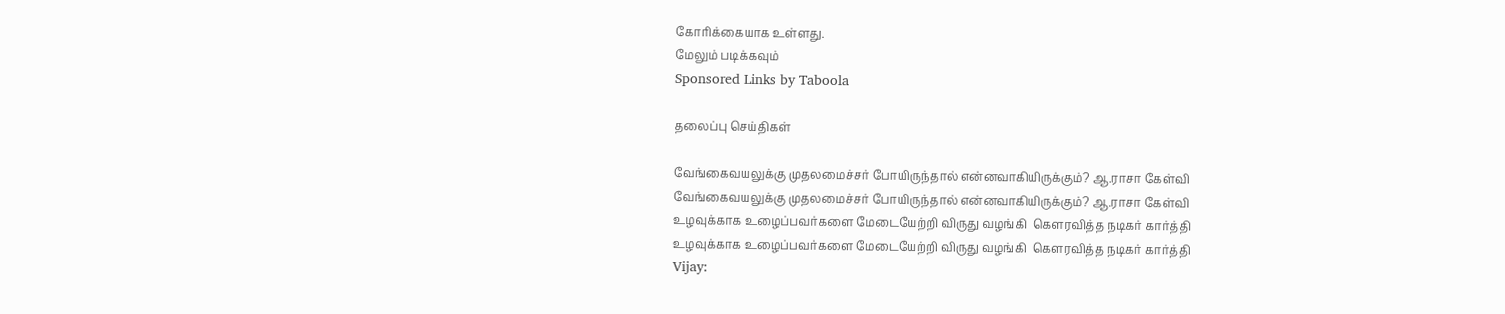கோரிக்கையாக உள்ளது.
மேலும் படிக்கவும்
Sponsored Links by Taboola

தலைப்பு செய்திகள்

வேங்கைவயலுக்கு முதலமைச்சர் போயிருந்தால் என்னவாகியிருக்கும்? ஆ.ராசா கேள்வி
வேங்கைவயலுக்கு முதலமைச்சர் போயிருந்தால் என்னவாகியிருக்கும்? ஆ.ராசா கேள்வி
உழவுக்காக உழைப்பவர்களை மேடையேற்றி விருது வழங்கி  கெளரவித்த நடிகர் கார்த்தி
உழவுக்காக உழைப்பவர்களை மேடையேற்றி விருது வழங்கி  கெளரவித்த நடிகர் கார்த்தி
Vijay: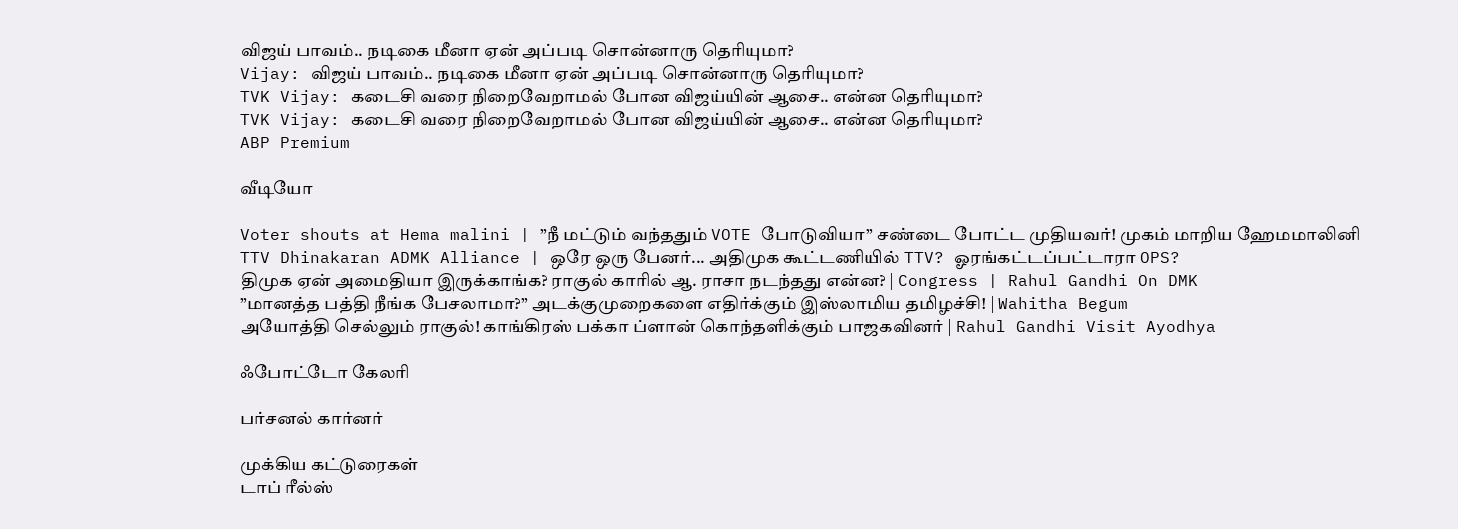விஜய் பாவம்.. நடிகை மீனா ஏன் அப்படி சொன்னாரு தெரியுமா?
Vijay: விஜய் பாவம்.. நடிகை மீனா ஏன் அப்படி சொன்னாரு தெரியுமா?
TVK Vijay: கடைசி வரை நிறைவேறாமல் போன விஜய்யின் ஆசை.. என்ன தெரியுமா?
TVK Vijay: கடைசி வரை நிறைவேறாமல் போன விஜய்யின் ஆசை.. என்ன தெரியுமா?
ABP Premium

வீடியோ

Voter shouts at Hema malini | ”நீ மட்டும் வந்ததும் VOTE போடுவியா” சண்டை போட்ட முதியவர்! முகம் மாறிய ஹேமமாலினி
TTV Dhinakaran ADMK Alliance | ஒரே ஒரு பேனர்... அதிமுக கூட்டணியில் TTV? ஓரங்கட்டப்பட்டாரா OPS?
திமுக ஏன் அமைதியா இருக்காங்க? ராகுல் காரில் ஆ. ராசா நடந்தது என்ன? | Congress | Rahul Gandhi On DMK
”மானத்த பத்தி நீங்க பேசலாமா?” அடக்குமுறைகளை எதிர்க்கும் இஸ்லாமிய தமிழச்சி! | Wahitha Begum
அயோத்தி செல்லும் ராகுல்! காங்கிரஸ் பக்கா ப்ளான் கொந்தளிக்கும் பாஜகவினர் | Rahul Gandhi Visit Ayodhya

ஃபோட்டோ கேலரி

பர்சனல் கார்னர்

முக்கிய கட்டுரைகள்
டாப் ரீல்ஸ்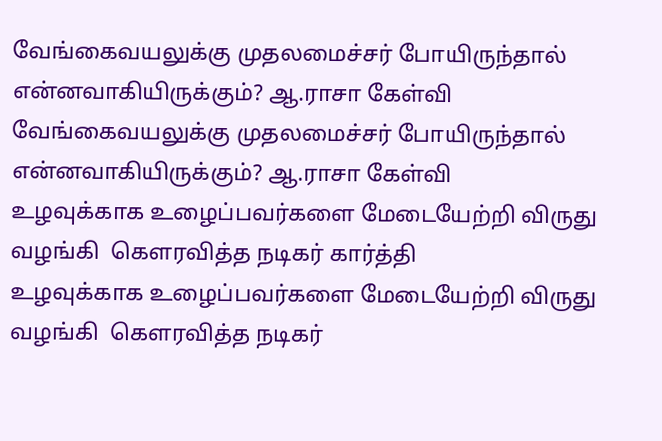வேங்கைவயலுக்கு முதலமைச்சர் போயிருந்தால் என்னவாகியிருக்கும்? ஆ.ராசா கேள்வி
வேங்கைவயலுக்கு முதலமைச்சர் போயிருந்தால் என்னவாகியிருக்கும்? ஆ.ராசா கேள்வி
உழவுக்காக உழைப்பவர்களை மேடையேற்றி விருது வழங்கி  கெளரவித்த நடிகர் கார்த்தி
உழவுக்காக உழைப்பவர்களை மேடையேற்றி விருது வழங்கி  கெளரவித்த நடிகர்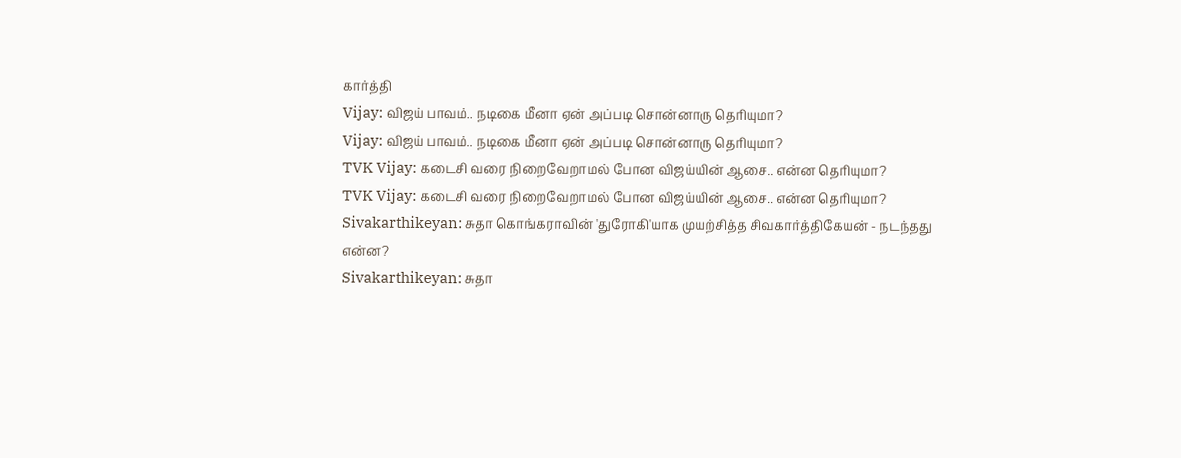கார்த்தி
Vijay: விஜய் பாவம்.. நடிகை மீனா ஏன் அப்படி சொன்னாரு தெரியுமா?
Vijay: விஜய் பாவம்.. நடிகை மீனா ஏன் அப்படி சொன்னாரு தெரியுமா?
TVK Vijay: கடைசி வரை நிறைவேறாமல் போன விஜய்யின் ஆசை.. என்ன தெரியுமா?
TVK Vijay: கடைசி வரை நிறைவேறாமல் போன விஜய்யின் ஆசை.. என்ன தெரியுமா?
Sivakarthikeyan: சுதா கொங்கராவின் 'துரோகி'யாக முயற்சித்த சிவகார்த்திகேயன் - நடந்தது என்ன?
Sivakarthikeyan: சுதா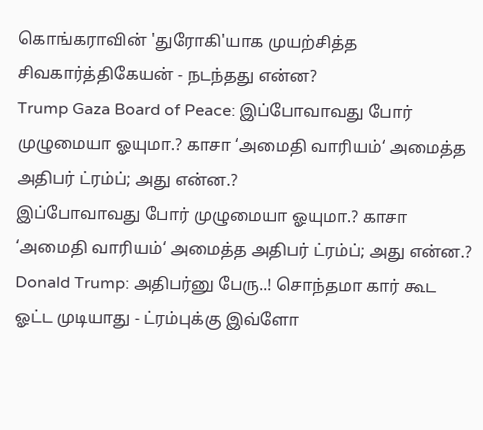கொங்கராவின் 'துரோகி'யாக முயற்சித்த சிவகார்த்திகேயன் - நடந்தது என்ன?
Trump Gaza Board of Peace: இப்போவாவது போர் முழுமையா ஓயுமா.? காசா ‘அமைதி வாரியம்‘ அமைத்த அதிபர் ட்ரம்ப்; அது என்ன.?
இப்போவாவது போர் முழுமையா ஓயுமா.? காசா ‘அமைதி வாரியம்‘ அமைத்த அதிபர் ட்ரம்ப்; அது என்ன.?
Donald Trump: அதிபர்னு பேரு..! சொந்தமா கார் கூட ஓட்ட முடியாது - ட்ரம்புக்கு இவ்ளோ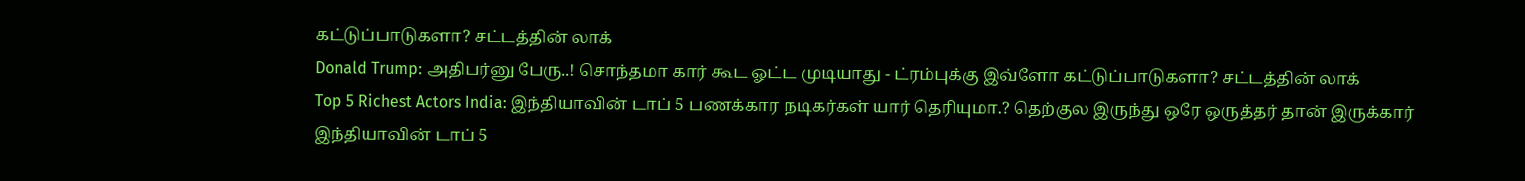கட்டுப்பாடுகளா? சட்டத்தின் லாக்
Donald Trump: அதிபர்னு பேரு..! சொந்தமா கார் கூட ஓட்ட முடியாது - ட்ரம்புக்கு இவ்ளோ கட்டுப்பாடுகளா? சட்டத்தின் லாக்
Top 5 Richest Actors India: இந்தியாவின் டாப் 5 பணக்கார நடிகர்கள் யார் தெரியுமா.? தெற்குல இருந்து ஒரே ஒருத்தர் தான் இருக்கார்
இந்தியாவின் டாப் 5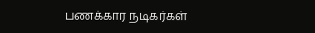பணக்கார நடிகர்கள்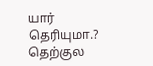யார் தெரியுமா.? தெற்குல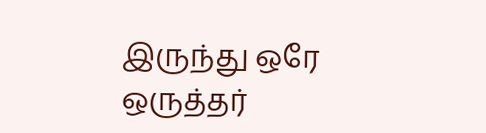இருந்து ஒரே ஒருத்தர்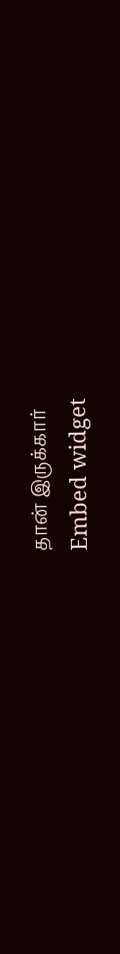தான் இருக்கார்
Embed widget